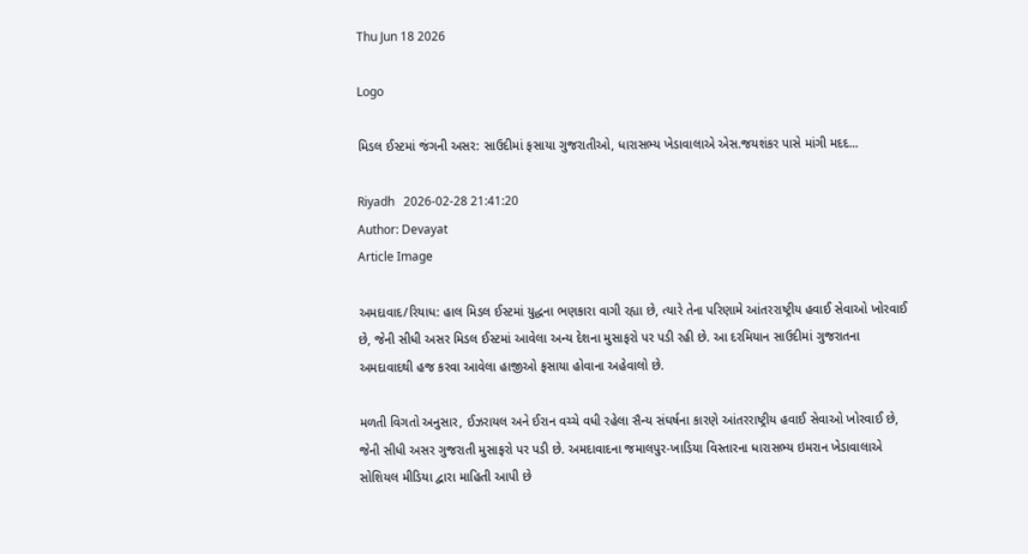Thu Jun 18 2026

Logo

મિડલ ઈસ્ટમાં જંગની અસર: સાઉદીમાં ફસાયા ગુજરાતીઓ, ધારાસભ્ય ખેડાવાલાએ એસ.જયશંકર પાસે માંગી મદદ...

Riyadh   2026-02-28 21:41:20
Author: Devayat
Article Image

અમદાવાદ/રિયાધ: હાલ મિડલ ઈસ્ટમાં યુદ્ધના ભણકારા વાગી રહ્યા છે, ત્યારે તેના પરિણામે આંતરરાષ્ટ્રીય હવાઈ સેવાઓ ખોરવાઈ છે, જેની સીધી અસર મિડલ ઈસ્ટમાં આવેલા અન્ય દેશના મુસાફરો પર પડી રહી છે. આ દરમિયાન સાઉદીમાં ગુજરાતના અમદાવાદથી હજ કરવા આવેલા હાજીઓ ફસાયા હોવાના અહેવાલો છે.

મળતી વિગતો અનુસાર, ઈઝરાયલ અને ઈરાન વચ્ચે વધી રહેલા સૈન્ય સંઘર્ષના કારણે આંતરરાષ્ટ્રીય હવાઈ સેવાઓ ખોરવાઈ છે, જેની સીધી અસર ગુજરાતી મુસાફરો પર પડી છે. અમદાવાદના જમાલપુર-ખાડિયા વિસ્તારના ધારાસભ્ય ઇમરાન ખેડાવાલાએ સોશિયલ મીડિયા દ્વારા માહિતી આપી છે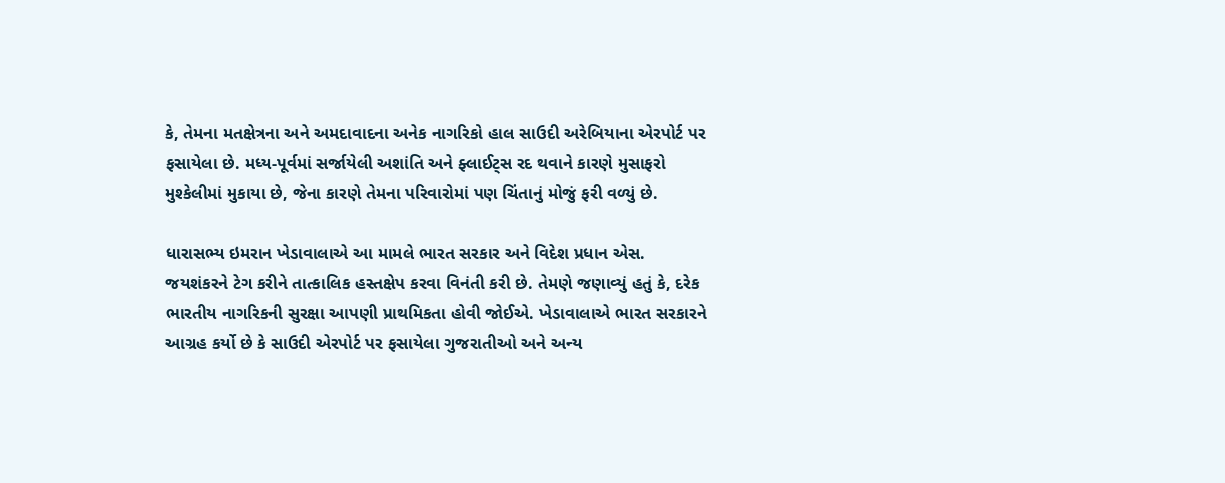કે, તેમના મતક્ષેત્રના અને અમદાવાદના અનેક નાગરિકો હાલ સાઉદી અરેબિયાના એરપોર્ટ પર ફસાયેલા છે. મધ્ય-પૂર્વમાં સર્જાયેલી અશાંતિ અને ફ્લાઈટ્સ રદ થવાને કારણે મુસાફરો મુશ્કેલીમાં મુકાયા છે, જેના કારણે તેમના પરિવારોમાં પણ ચિંતાનું મોજું ફરી વળ્યું છે.

ધારાસભ્ય ઇમરાન ખેડાવાલાએ આ મામલે ભારત સરકાર અને વિદેશ પ્રધાન એસ. જયશંકરને ટેગ કરીને તાત્કાલિક હસ્તક્ષેપ કરવા વિનંતી કરી છે. તેમણે જણાવ્યું હતું કે, દરેક ભારતીય નાગરિકની સુરક્ષા આપણી પ્રાથમિકતા હોવી જોઈએ. ખેડાવાલાએ ભારત સરકારને આગ્રહ કર્યો છે કે સાઉદી એરપોર્ટ પર ફસાયેલા ગુજરાતીઓ અને અન્ય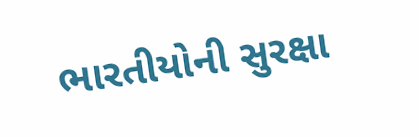ભારતીયોની સુરક્ષા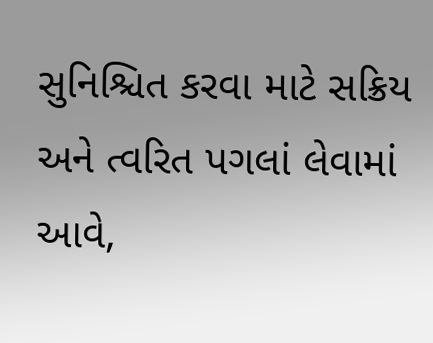સુનિશ્ચિત કરવા માટે સક્રિય અને ત્વરિત પગલાં લેવામાં આવે,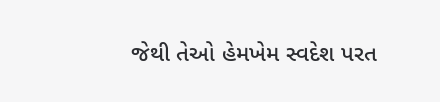જેથી તેઓ હેમખેમ સ્વદેશ પરત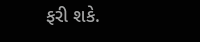ફરી શકે.